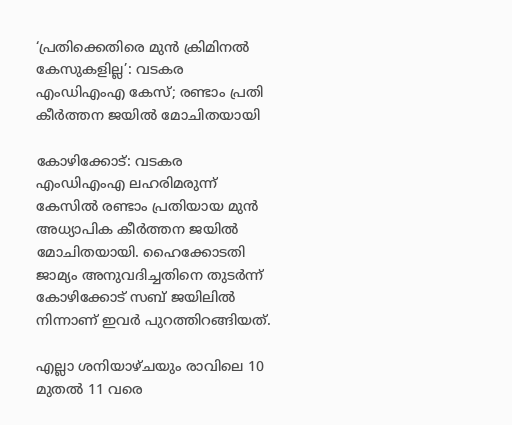‘പ്രതിക്കെതിരെ മുൻ ക്രിമിനൽ കേസുകളില്ല’: വടകര എംഡിഎംഎ കേസ്; രണ്ടാം പ്രതി കീർത്തന ജയിൽ മോചിതയായി

കോഴിക്കോട്: വടകര എംഡിഎംഎ ലഹരിമരുന്ന് കേസിൽ രണ്ടാം പ്രതിയായ മുൻ അധ്യാപിക കീർത്തന ജയിൽ മോചിതയായി. ഹൈക്കോടതി ജാമ്യം അനുവദിച്ചതിനെ തുടർന്ന് കോഴിക്കോട് സബ് ജയിലിൽ നിന്നാണ് ഇവർ പുറത്തിറങ്ങിയത്.

എല്ലാ ശനിയാഴ്ചയും രാവിലെ 10 മുതൽ 11 വരെ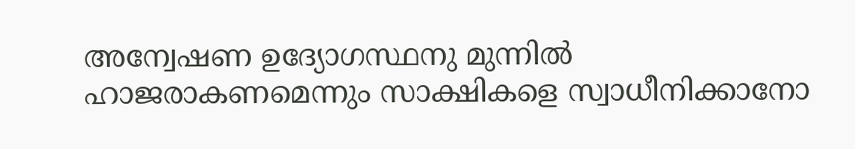അന്വേഷണ ഉദ്യോഗസ്ഥനു മുന്നിൽ ഹാജരാകണമെന്നും സാക്ഷികളെ സ്വാധീനിക്കാനോ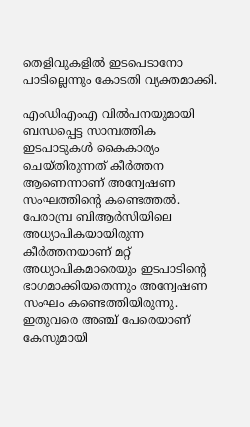തെളിവുകളിൽ ഇടപെടാനോ പാടില്ലെന്നും കോടതി വ്യക്തമാക്കി.

എംഡിഎംഎ വിൽപനയുമായി ബന്ധപ്പെട്ട സാമ്പത്തിക ഇടപാടുകൾ കൈകാര്യം ചെയ്തിരുന്നത് കീർത്തന ആണെന്നാണ് അന്വേഷണ സംഘത്തിന്‍റെ കണ്ടെത്തൽ. പേരാമ്പ്ര ബിആർസിയിലെ അധ്യാപികയായിരുന്ന കീർത്തനയാണ് മറ്റ് അധ്യാപികമാരെയും ഇടപാടിന്‍റെ ഭാഗമാക്കിയതെന്നും അന്വേഷണ സംഘം കണ്ടെത്തിയിരുന്നു. ഇതുവരെ അഞ്ച് പേരെയാണ് കേസുമായി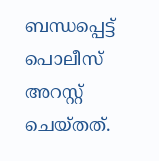ബന്ധപ്പെട്ട് പൊലീസ് അറസ്റ്റ് ചെയ്തത്.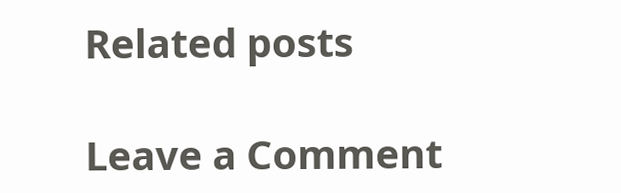Related posts

Leave a Comment